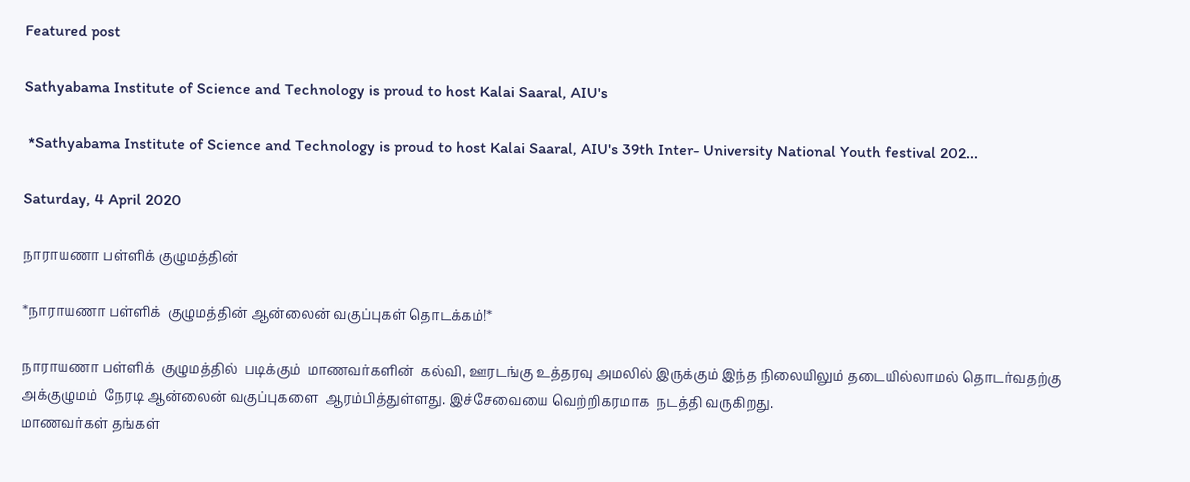Featured post

Sathyabama Institute of Science and Technology is proud to host Kalai Saaral, AIU's

 *Sathyabama Institute of Science and Technology is proud to host Kalai Saaral, AIU's 39th Inter- University National Youth festival 202...

Saturday, 4 April 2020

நாராயணா பள்ளிக் குழுமத்தின்

*நாராயணா பள்ளிக்  குழுமத்தின் ஆன்லைன் வகுப்புகள் தொடக்கம்!*

நாராயணா பள்ளிக்  குழுமத்தில்  படிக்கும்  மாணவர்களின்  கல்வி, ஊரடங்கு உத்தரவு அமலில் இருக்கும் இந்த நிலையிலும் தடையில்லாமல் தொடர்வதற்கு  அக்குழுமம்  நேரடி ஆன்லைன் வகுப்புகளை  ஆரம்பித்துள்ளது. இச்சேவையை வெற்றிகரமாக  நடத்தி வருகிறது.
மாணவர்கள் தங்கள்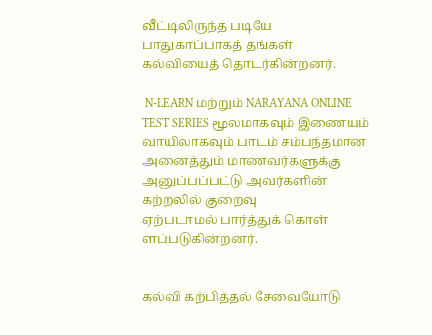வீட்டிலிருந்த படியே பாதுகாப்பாகத் தங்கள்
கல்வியைத் தொடர்கின்றனர்.

 N-LEARN மற்றும் NARAYANA ONLINE TEST SERIES மூலமாகவும் இணையம் வாயிலாகவும் பாடம் சம்பந்தமான அனைத்தும் மாணவர்களுக்கு அனுப்பப்பட்டு அவர்களின் கற்றலில் குறைவு
ஏற்படாமல் பார்த்துக் கொள் ளப்படுகின்றனர்.


கல்வி கற்பித்தல் சேவையோடு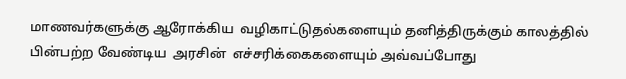மாணவர்களுக்கு ஆரோக்கிய  வழிகாட்டுதல்களையும் தனித்திருக்கும் காலத்தில் பின்பற்ற வேண்டிய  அரசின்  எச்சரிக்கைகளையும் அவ்வப்போது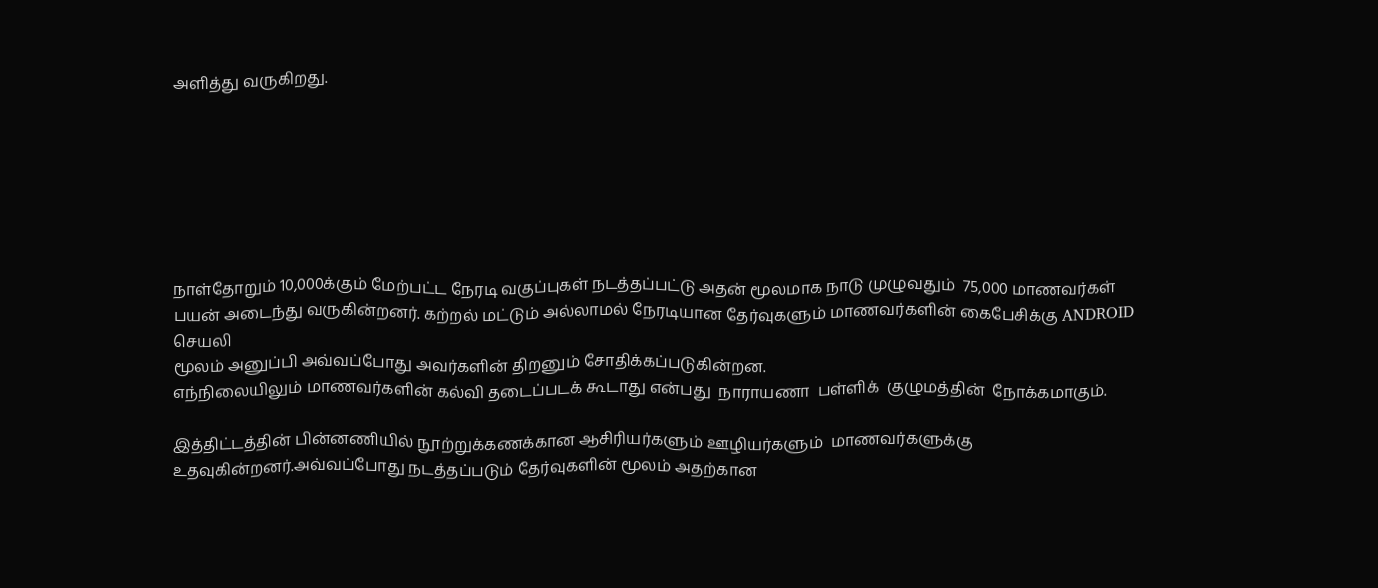அளித்து வருகிறது.







நாள்தோறும் 10,000க்கும் மேற்பட்ட நேரடி வகுப்புகள் நடத்தப்பட்டு அதன் மூலமாக நாடு முழுவதும்  75,000 மாணவர்கள் பயன் அடைந்து வருகின்றனர். கற்றல் மட்டும் அல்லாமல் நேரடியான தேர்வுகளும் மாணவர்களின் கைபேசிக்கு ANDROID செயலி
மூலம் அனுப்பி அவ்வப்போது அவர்களின் திறனும் சோதிக்கப்படுகின்றன.
எந்நிலையிலும் மாணவர்களின் கல்வி தடைப்படக் கூடாது என்பது  நாராயணா  பள்ளிக்  குழுமத்தின்  நோக்கமாகும்.

இத்திட்டத்தின் பின்னணியில் நூற்றுக்கணக்கான ஆசிரியர்களும் ஊழியர்களும்  மாணவர்களுக்கு உதவுகின்றனர்.அவ்வப்போது நடத்தப்படும் தேர்வுகளின் மூலம் அதற்கான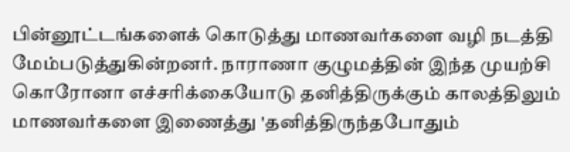பின்னூட்டங்களைக் கொடுத்து மாணவர்களை வழி நடத்தி மேம்படுத்துகின்றனர். நாராணா குழுமத்தின் இந்த முயற்சி கொரோனா எச்சரிக்கையோடு தனித்திருக்கும் காலத்திலும் மாணவர்களை இணைத்து 'தனித்திருந்தபோதும்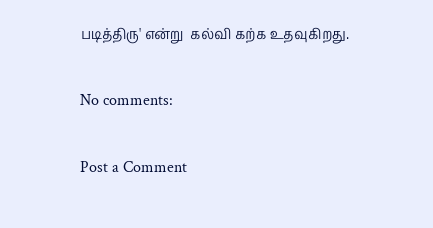படித்திரு' என்று  கல்வி கற்க உதவுகிறது.

No comments:

Post a Comment